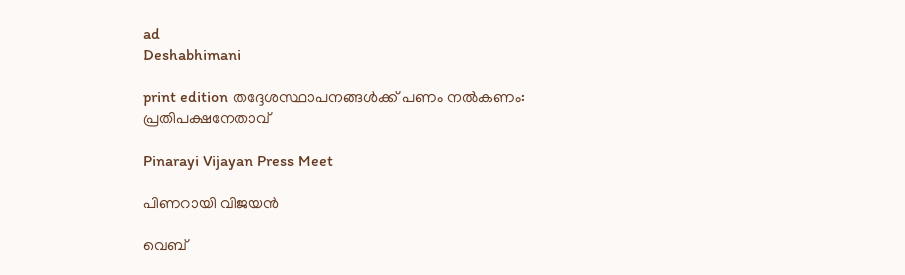ad
Deshabhimani

print edition തദ്ദേശസ്ഥാപനങ്ങൾക്ക്‌ പണം നൽകണം: പ്രതിപക്ഷനേതാവ്‌

Pinarayi Vijayan Press Meet

പിണറായി വിജയൻ

വെബ്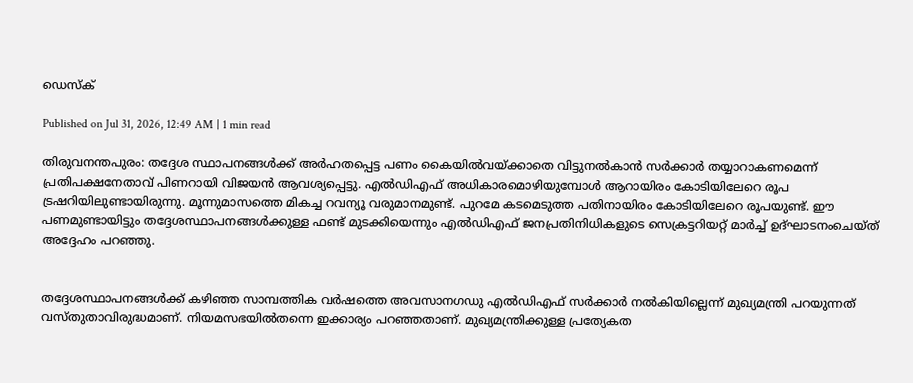ഡെസ്ക്

Published on Jul 31, 2026, 12:49 AM | 1 min read

തിരുവനന്തപുരം: തദ്ദേശ സ്ഥാപനങ്ങൾക്ക്‌ അർഹതപ്പെട്ട പണം കൈയിൽവയ്‌ക്കാതെ വിട്ടുനൽകാൻ സർക്കാർ തയ്യാറാകണമെന്ന്‌ പ്രതിപക്ഷനേതാവ്‌ പിണറായി വിജയൻ ആവശ്യപ്പെട്ടു. എൽഡിഎഫ്‌ അധികാരമൊഴിയുമ്പോൾ ആറായിരം കോടിയിലേറെ രൂപ ട്രഷറിയിലുണ്ടായിരുന്നു. മൂന്നുമാസത്തെ മികച്ച റവന്യൂ‍ വരുമാനമുണ്ട്‌. പുറമേ കടമെടുത്ത പതിനായിരം കോടിയിലേറെ രൂപയുണ്ട്‌. ഇ‍ൗ പണമുണ്ടായിട്ടും തദ്ദേശസ്ഥാപനങ്ങൾക്കുള്ള ഫണ്ട്‌ മുടക്കിയെന്നും എൽഡിഎഫ്‌ ജനപ്രതിനിധികളുടെ സെക്രട്ടറിയറ്റ്‌ മാർച്ച്‌ ഉദ്‌ഘാടനംചെയ്‌ത്‌ അദ്ദേഹം പറഞ്ഞു.


തദ്ദേശസ്ഥാപനങ്ങൾക്ക്‌ കഴിഞ്ഞ സാമ്പത്തിക വർഷത്തെ അവസാനഗഡു എൽഡിഎഫ്‌ സർക്കാർ നൽകിയില്ലെന്ന്‌ മുഖ്യമന്ത്രി പറയുന്നത്‌ വസ്‌തുതാവിരുദ്ധമാണ്‌. നിയമസഭയിൽതന്നെ ഇക്കാര്യം പറഞ്ഞതാണ്‌. മുഖ്യമന്ത്രിക്കുള്ള പ്രത്യേകത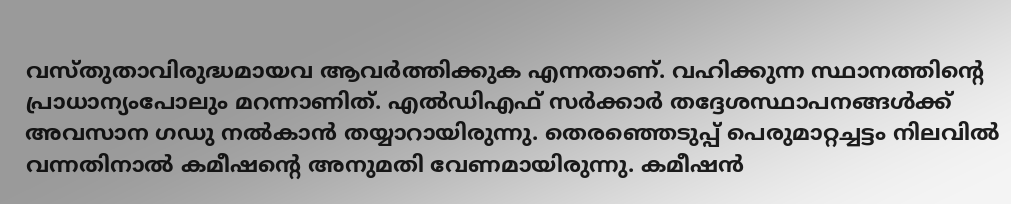വസ്‌തുതാവിരുദ്ധമായവ ആവർത്തിക്കുക എന്നതാണ്‌. വഹിക്കുന്ന സ്ഥാനത്തിന്റെ പ്രാധാന്യംപോലും മറന്നാണിത്‌. എൽഡിഎഫ്‌ സർക്കാർ തദ്ദേശസ്ഥാപനങ്ങൾക്ക്‌ അവസാന ഗഡു നൽകാൻ തയ്യാറായിരുന്നു. തെരഞ്ഞെടുപ്പ്‌ പെരുമാറ്റച്ചട്ടം നിലവിൽ വന്നതിനാൽ കമീഷന്റെ അനുമതി വേണമായിരുന്നു. കമീഷൻ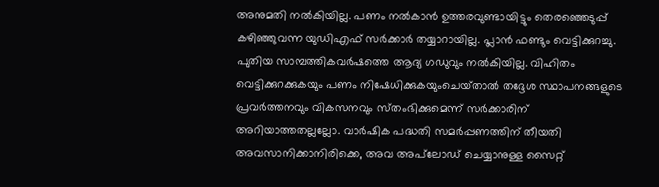അനുമതി നൽകിയില്ല. പണം നൽകാൻ ഉത്തരവുണ്ടായിട്ടും തെരഞ്ഞെടുപ്പ്‌ കഴിഞ്ഞുവന്ന യുഡിഎഫ്‌ സർക്കാർ തയ്യാറായില്ല. പ്ലാൻ ഫണ്ടും വെട്ടിക്കുറച്ചു. പുതിയ സാമ്പത്തികവർഷത്തെ ആദ്യ ഗഡുവും നൽകിയില്ല. വിഹിതം വെട്ടിക്കുറക്കുകയും പണം നിഷേധിക്കുകയുംചെയ്‌താൽ തദ്ദേശ സ്ഥാപനങ്ങളുടെ പ്രവർത്തനവും വികസനവും സ്‌തംഭിക്കുമെന്ന്‌ സർക്കാരിന്‌ അറിയാത്തതല്ലല്ലോ. വാർഷിക പദ്ധതി സമർപ്പണത്തിന്‌ തീയതി അവസാനിക്കാനിരിക്കെ, അവ അപ്‌ലോഡ്‌ ചെയ്യാനുള്ള സൈറ്റ്‌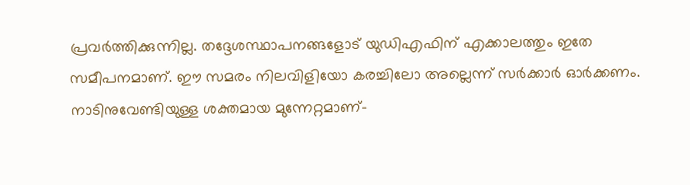പ്രവർത്തിക്കുന്നില്ല. തദ്ദേശസ്ഥാപനങ്ങളോട്‌ യുഡിഎഫിന്‌ എക്കാലത്തും ഇതേ സമീപനമാണ്‌. ഇ‍ൗ സമരം നിലവിളിയോ കരച്ചിലോ അല്ലെന്ന്‌ സർക്കാർ ഓർക്കണം. നാടിനുവേണ്ടിയുള്ള ശക്തമായ മുന്നേറ്റമാണ്‌–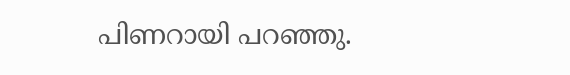പിണറായി പറഞ്ഞു.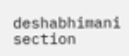deshabhimani section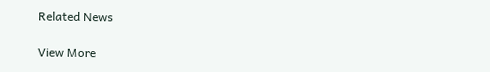Related News

View More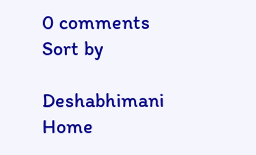0 comments
Sort by

Deshabhimani
Home